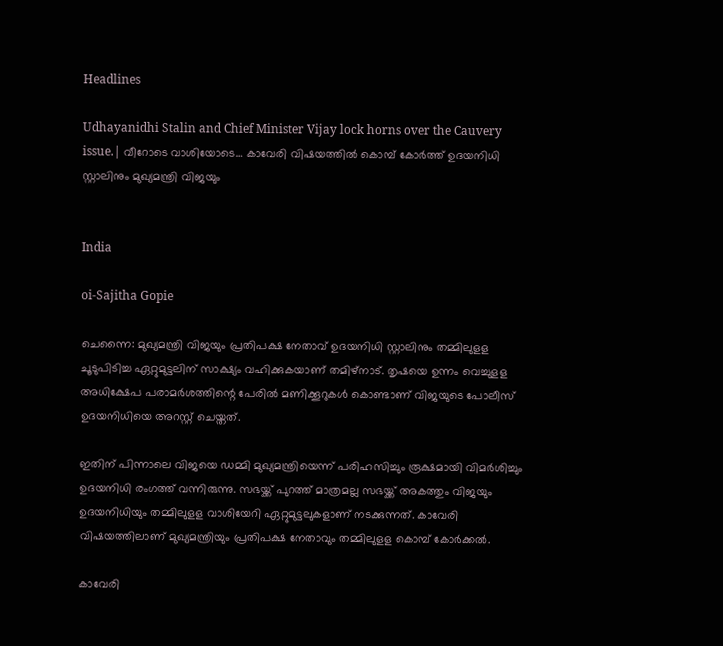Headlines

Udhayanidhi Stalin and Chief Minister Vijay lock horns over the Cauvery issue.| വീറോടെ വാശിയോടെ… കാവേരി വിഷയത്തിൽ കൊമ്പ് കോർത്ത് ഉദയനിധി സ്റ്റാലിനും മുഖ്യമന്ത്രി വിജയും


India

oi-Sajitha Gopie

ചെന്നൈ: മുഖ്യമന്ത്രി വിജയും പ്രതിപക്ഷ നേതാവ് ഉദയനിധി സ്റ്റാലിനും തമ്മിലുളള ചൂടുപിടിച്ച ഏറ്റുമുട്ടലിന് സാക്ഷ്യം വഹിക്കുകയാണ് തമിഴ്‌നാട്. തൃഷയെ ഉന്നം വെച്ചുളള അധിക്ഷേപ പരാമര്‍ശത്തിന്റെ പേരില്‍ മണിക്കൂറുകള്‍ കൊണ്ടാണ് വിജയുടെ പോലീസ് ഉദയനിധിയെ അറസ്റ്റ് ചെയ്തത്.

ഇതിന് പിന്നാലെ വിജയെ ഡമ്മി മുഖ്യമന്ത്രിയെന്ന് പരിഹസിച്ചും രൂക്ഷമായി വിമര്‍ശിച്ചും ഉദയനിധി രംഗത്ത് വന്നിരുന്നു. സഭയ്ക്ക് പുറത്ത് മാത്രമല്ല സഭയ്ക്ക് അകത്തും വിജയും ഉദയനിധിയും തമ്മിലുളള വാശിയേറി ഏറ്റുമുട്ടലുകളാണ് നടക്കുന്നത്. കാവേരി വിഷയത്തിലാണ് മുഖ്യമന്ത്രിയും പ്രതിപക്ഷ നേതാവും തമ്മിലുളള കൊമ്പ് കോര്‍ക്കല്‍.

കാവേരി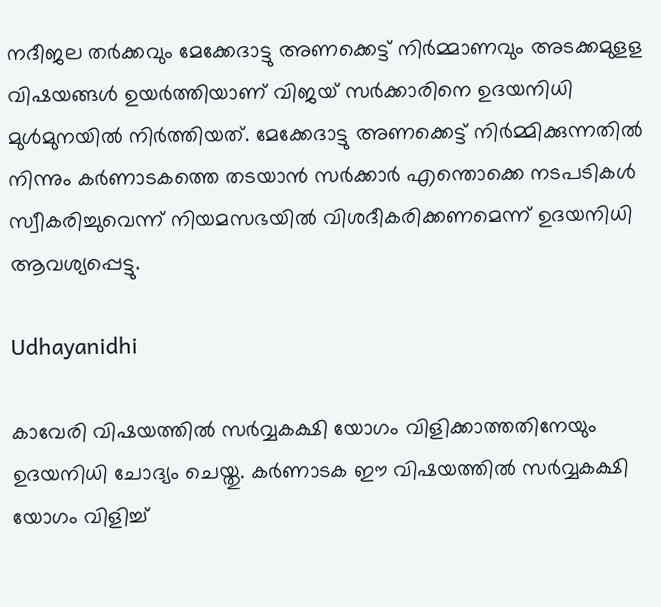നദീജല തര്‍ക്കവും മേക്കേദാട്ടു അണക്കെട്ട് നിര്‍മ്മാണവും അടക്കമുളള വിഷയങ്ങള്‍ ഉയര്‍ത്തിയാണ് വിജയ് സര്‍ക്കാരിനെ ഉദയനിധി മുള്‍മുനയില്‍ നിര്‍ത്തിയത്. മേക്കേദാട്ടു അണക്കെട്ട് നിര്‍മ്മിക്കുന്നതില്‍ നിന്നും കര്‍ണാടകത്തെ തടയാന്‍ സര്‍ക്കാര്‍ എന്തൊക്കെ നടപടികള്‍ സ്വീകരിച്ചുവെന്ന് നിയമസഭയില്‍ വിശദീകരിക്കണമെന്ന് ഉദയനിധി ആവശ്യപ്പെട്ടു.

Udhayanidhi

കാവേരി വിഷയത്തില്‍ സര്‍വ്വകക്ഷി യോഗം വിളിക്കാത്തതിനേയും ഉദയനിധി ചോദ്യം ചെയ്തു. കര്‍ണാടക ഈ വിഷയത്തില്‍ സര്‍വ്വകക്ഷി യോഗം വിളിച്ച്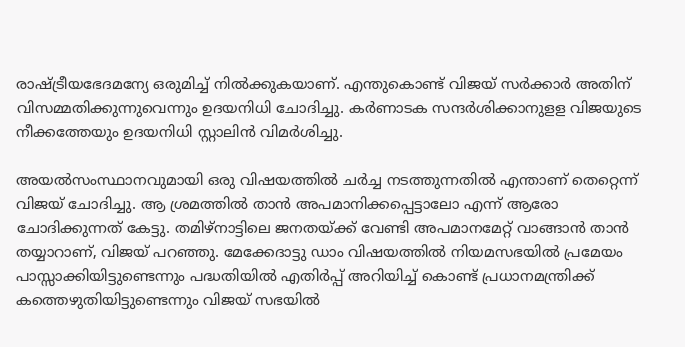രാഷ്ട്രീയഭേദമന്യേ ഒരുമിച്ച് നില്‍ക്കുകയാണ്. എന്തുകൊണ്ട് വിജയ് സര്‍ക്കാര്‍ അതിന് വിസമ്മതിക്കുന്നുവെന്നും ഉദയനിധി ചോദിച്ചു. കര്‍ണാടക സന്ദര്‍ശിക്കാനുളള വിജയുടെ നീക്കത്തേയും ഉദയനിധി സ്റ്റാലിന്‍ വിമര്‍ശിച്ചു.

അയല്‍സംസ്ഥാനവുമായി ഒരു വിഷയത്തില്‍ ചര്‍ച്ച നടത്തുന്നതില്‍ എന്താണ് തെറ്റെന്ന് വിജയ് ചോദിച്ചു. ആ ശ്രമത്തില്‍ താന്‍ അപമാനിക്കപ്പെട്ടാലോ എന്ന് ആരോ ചോദിക്കുന്നത് കേട്ടു. തമിഴ്‌നാട്ടിലെ ജനതയ്ക്ക് വേണ്ടി അപമാനമേറ്റ് വാങ്ങാന്‍ താന്‍ തയ്യാറാണ്, വിജയ് പറഞ്ഞു. മേക്കേദാട്ടു ഡാം വിഷയത്തില്‍ നിയമസഭയില്‍ പ്രമേയം പാസ്സാക്കിയിട്ടുണ്ടെന്നും പദ്ധതിയില്‍ എതിര്‍പ്പ് അറിയിച്ച് കൊണ്ട് പ്രധാനമന്ത്രിക്ക് കത്തെഴുതിയിട്ടുണ്ടെന്നും വിജയ് സഭയില്‍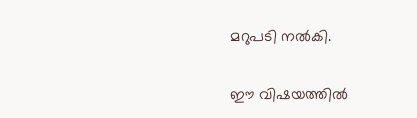മറുപടി നല്‍കി.

ഈ വിഷയത്തില്‍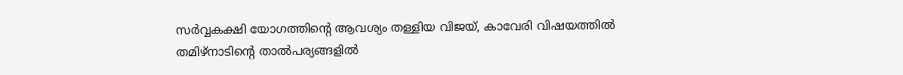സര്‍വ്വകക്ഷി യോഗത്തിന്റെ ആവശ്യം തള്ളിയ വിജയ്, കാവേരി വിഷയത്തില്‍ തമിഴ്‌നാടിന്റെ താല്‍പര്യങ്ങളില്‍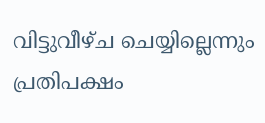വിട്ടുവീഴ്ച ചെയ്യില്ലെന്നും പ്രതിപക്ഷം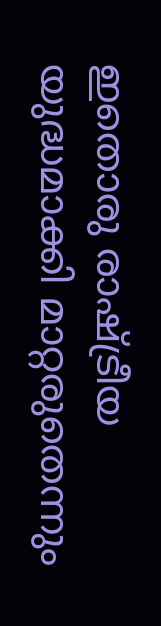ഇതൊരു രാഷ്ട്രീയ യുദ്ധമാക്കി മാറ്റരുതെന്നും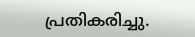പ്രതികരിച്ചു.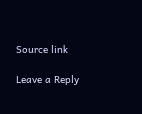Source link

Leave a Reply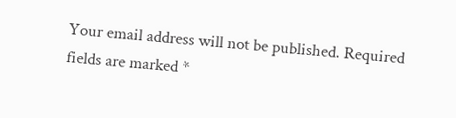Your email address will not be published. Required fields are marked *